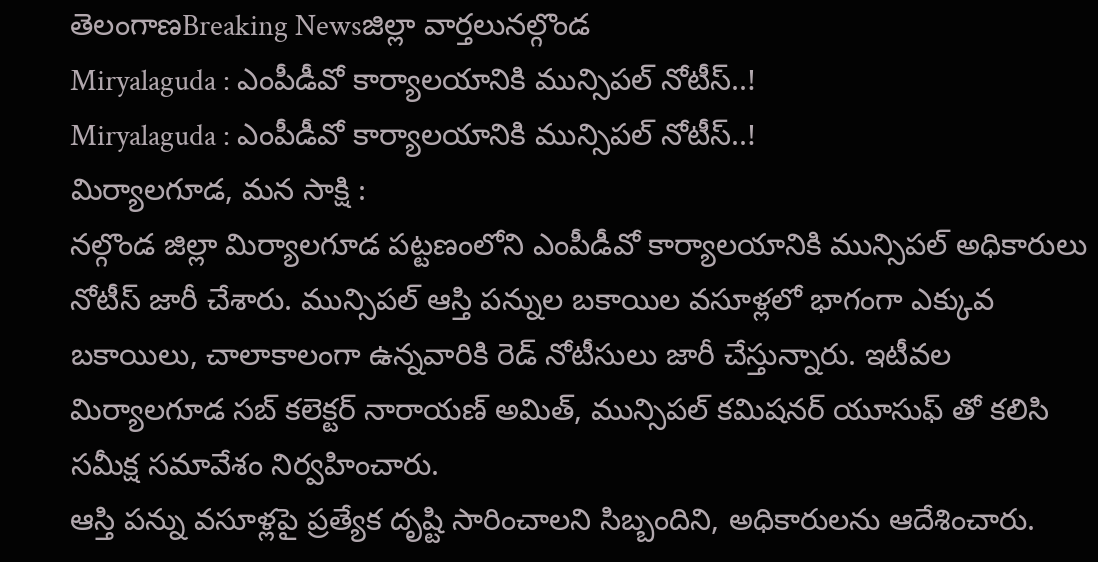తెలంగాణBreaking Newsజిల్లా వార్తలునల్గొండ
Miryalaguda : ఎంపీడీవో కార్యాలయానికి మున్సిపల్ నోటీస్..!
Miryalaguda : ఎంపీడీవో కార్యాలయానికి మున్సిపల్ నోటీస్..!
మిర్యాలగూడ, మన సాక్షి :
నల్గొండ జిల్లా మిర్యాలగూడ పట్టణంలోని ఎంపీడీవో కార్యాలయానికి మున్సిపల్ అధికారులు నోటీస్ జారీ చేశారు. మున్సిపల్ ఆస్తి పన్నుల బకాయిల వసూళ్లలో భాగంగా ఎక్కువ బకాయిలు, చాలాకాలంగా ఉన్నవారికి రెడ్ నోటీసులు జారీ చేస్తున్నారు. ఇటీవల మిర్యాలగూడ సబ్ కలెక్టర్ నారాయణ్ అమిత్, మున్సిపల్ కమిషనర్ యూసుఫ్ తో కలిసి సమీక్ష సమావేశం నిర్వహించారు.
ఆస్తి పన్ను వసూళ్లపై ప్రత్యేక దృష్టి సారించాలని సిబ్బందిని, అధికారులను ఆదేశించారు.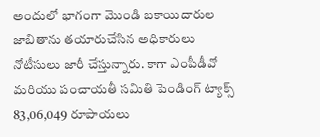అందులో భాగంగా మొండి బకాయిదారుల జాబితాను తయారుచేసిన అధికారులు నోటీసులు జారీ చేస్తున్నారు. కాగా ఎంపీడీవో మరియు పంచాయతీ సమితి పెండింగ్ ట్యాక్స్ 83,06,049 రూపాయలు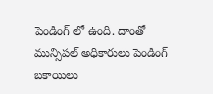పెండింగ్ లో ఉంది. దాంతో మున్సిపల్ అధికారులు పెండింగ్ బకాయిలు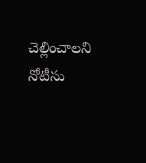చెల్లించాలని నోటీసు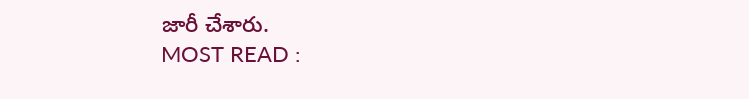జారీ చేశారు.
MOST READ :